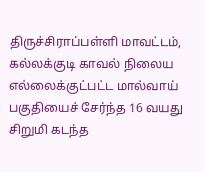திருச்சிராப்பள்ளி மாவட்டம், கல்லக்குடி காவல் நிலைய எல்லைக்குட்பட்ட மால்வாய் பகுதியைச் சேர்ந்த 16 வயது சிறுமி கடந்த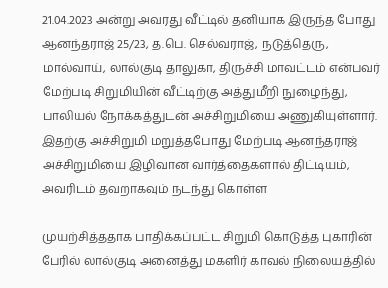21.04.2023 அன்று அவரது வீட்டில் தனியாக இருந்த போது ஆனந்தராஜ் 25/23, த.பெ. செல்வராஜ், நடுத்தெரு, மால்வாய், லால்குடி தாலுகா, திருச்சி மாவட்டம் என்பவர் மேற்படி சிறுமியின் வீட்டிற்கு அத்துமீறி நுழைந்து, பாலியல் நோக்கத்துடன் அச்சிறுமியை அணுகியுள்ளார். இதற்கு அச்சிறுமி மறுத்தபோது மேற்படி ஆனந்தராஜ் அச்சிறுமியை இழிவான வார்த்தைகளால் திட்டியம், அவரிடம் தவறாகவும் நடந்து கொள்ள

முயற்சித்ததாக பாதிக்கப்பட்ட சிறுமி கொடுத்த புகாரின் பேரில் லால்குடி அனைத்து மகளிர் காவல் நிலையத்தில்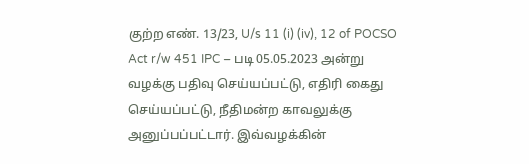குற்ற எண். 13/23, U/s 11 (i) (iv), 12 of POCSO Act r/w 451 IPC – படி 05.05.2023 அன்று வழக்கு பதிவு செய்யப்பட்டு, எதிரி கைது செய்யப்பட்டு, நீதிமன்ற காவலுக்கு அனுப்பப்பட்டார். இவ்வழக்கின்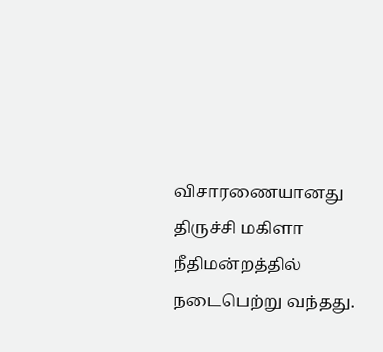விசாரணையானது திருச்சி மகிளா நீதிமன்றத்தில் நடைபெற்று வந்தது.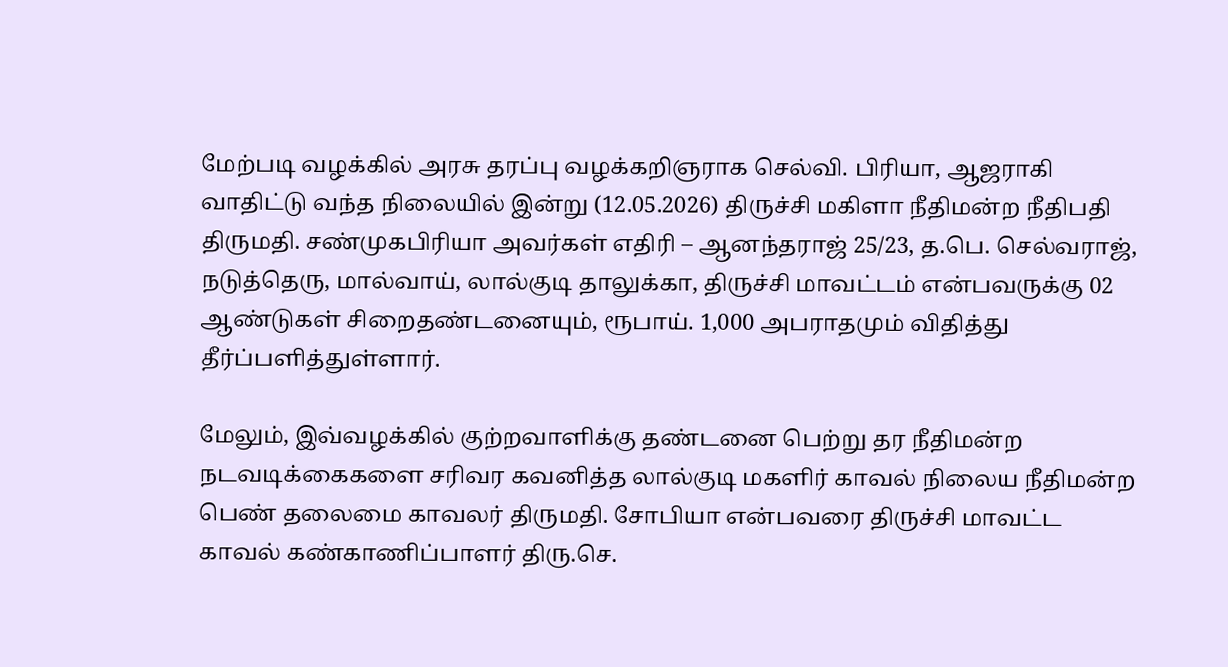மேற்படி வழக்கில் அரசு தரப்பு வழக்கறிஞராக செல்வி. பிரியா, ஆஜராகி வாதிட்டு வந்த நிலையில் இன்று (12.05.2026) திருச்சி மகிளா நீதிமன்ற நீதிபதி திருமதி. சண்முகபிரியா அவர்கள் எதிரி – ஆனந்தராஜ் 25/23, த.பெ. செல்வராஜ், நடுத்தெரு, மால்வாய், லால்குடி தாலுக்கா, திருச்சி மாவட்டம் என்பவருக்கு 02 ஆண்டுகள் சிறைதண்டனையும், ரூபாய். 1,000 அபராதமும் விதித்து தீர்ப்பளித்துள்ளார்.

மேலும், இவ்வழக்கில் குற்றவாளிக்கு தண்டனை பெற்று தர நீதிமன்ற நடவடிக்கைகளை சரிவர கவனித்த லால்குடி மகளிர் காவல் நிலைய நீதிமன்ற பெண் தலைமை காவலர் திருமதி. சோபியா என்பவரை திருச்சி மாவட்ட காவல் கண்காணிப்பாளர் திரு.செ.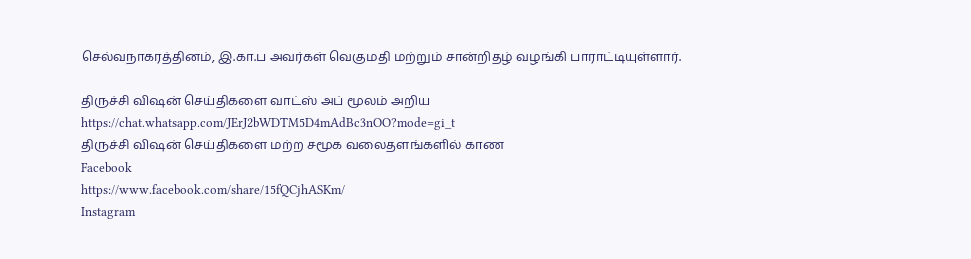செல்வநாகரத்தினம், இ.கா.ப அவர்கள் வெகுமதி மற்றும் சான்றிதழ் வழங்கி பாராட்டியுள்ளார்.

திருச்சி விஷன் செய்திகளை வாட்ஸ் அப் மூலம் அறிய
https://chat.whatsapp.com/JErJ2bWDTM5D4mAdBc3nOO?mode=gi_t
திருச்சி விஷன் செய்திகளை மற்ற சமூக வலைதளங்களில் காண
Facebook
https://www.facebook.com/share/15fQCjhASKm/
Instagram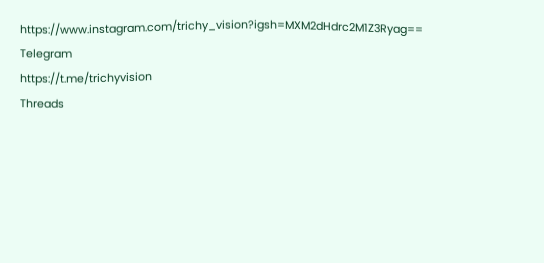https://www.instagram.com/trichy_vision?igsh=MXM2dHdrc2M1Z3Ryag==
Telegram
https://t.me/trichyvision
Threads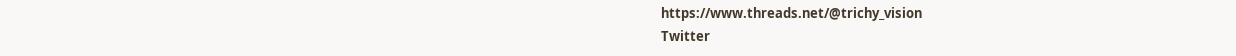https://www.threads.net/@trichy_vision
Twitter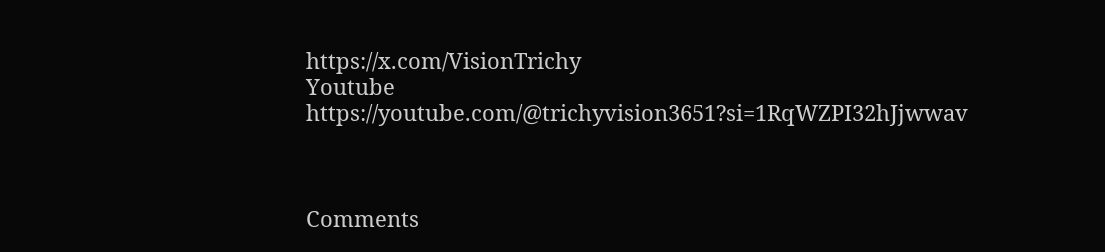https://x.com/VisionTrichy
Youtube
https://youtube.com/@trichyvision3651?si=1RqWZPI32hJjwwav



Comments